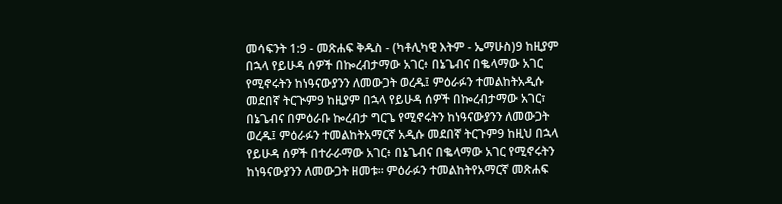መሳፍንት 1:9 - መጽሐፍ ቅዱስ - (ካቶሊካዊ እትም - ኤማሁስ)9 ከዚያም በኋላ የይሁዳ ሰዎች በኰረብታማው አገር፥ በኔጌብና በቈላማው አገር የሚኖሩትን ከነዓናውያንን ለመውጋት ወረዱ፤ ምዕራፉን ተመልከትአዲሱ መደበኛ ትርጒም9 ከዚያም በኋላ የይሁዳ ሰዎች በኰረብታማው አገር፣ በኔጌብና በምዕራቡ ኰረብታ ግርጌ የሚኖሩትን ከነዓናውያንን ለመውጋት ወረዱ፤ ምዕራፉን ተመልከትአማርኛ አዲሱ መደበኛ ትርጉም9 ከዚህ በኋላ የይሁዳ ሰዎች በተራራማው አገር፥ በኔጌብና በቈላማው አገር የሚኖሩትን ከነዓናውያንን ለመውጋት ዘመቱ። ምዕራፉን ተመልከትየአማርኛ መጽሐፍ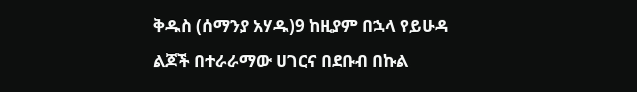ቅዱስ (ሰማንያ አሃዱ)9 ከዚያም በኋላ የይሁዳ ልጆች በተራራማው ሀገርና በደቡብ በኩል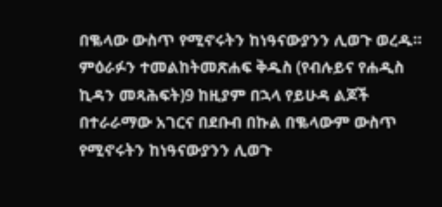በቈላው ውስጥ የሚኖሩትን ከነዓናውያንን ሊወጉ ወረዱ። ምዕራፉን ተመልከትመጽሐፍ ቅዱስ (የብሉይና የሐዲስ ኪዳን መጻሕፍት)9 ከዚያም በኋላ የይሁዳ ልጆች በተራራማው አገርና በደቡብ በኩል በቈላውም ውስጥ የሚኖሩትን ከነዓናውያንን ሊወጉ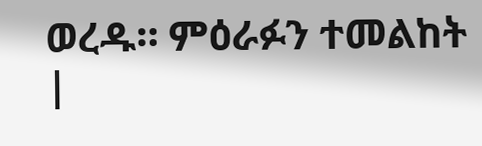ወረዱ። ምዕራፉን ተመልከት |